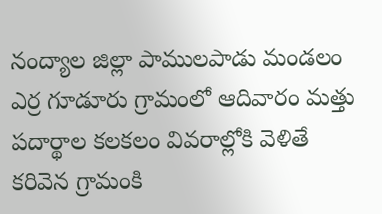నంద్యాల జిల్లా పాములపాడు మండలం ఎర్ర గూడూరు గ్రామంలో ఆదివారం మత్తు పదార్థాల కలకలం వివరాల్లోకి వెళితే కరివెన గ్రామంకి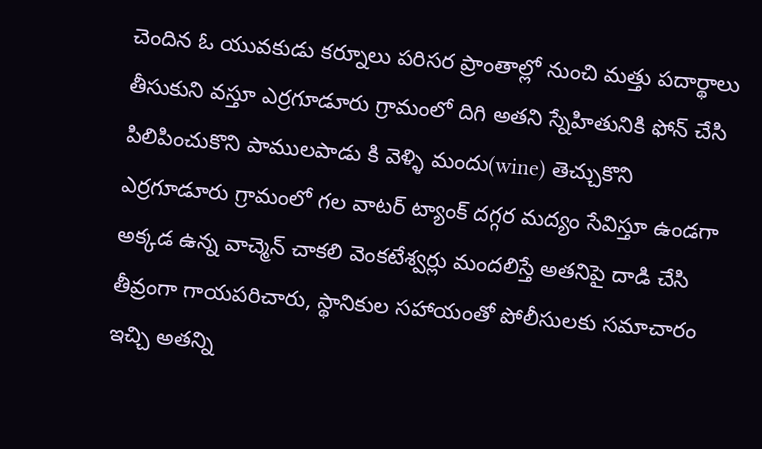చెందిన ఓ యువకుడు కర్నూలు పరిసర ప్రాంతాల్లో నుంచి మత్తు పదార్థాలు తీసుకుని వస్తూ ఎర్రగూడూరు గ్రామంలో దిగి అతని స్నేహితునికి ఫోన్ చేసి పిలిపించుకొని పాములపాడు కి వెళ్ళి మందు(wine) తెచ్చుకొని ఎర్రగూడూరు గ్రామంలో గల వాటర్ ట్యాంక్ దగ్గర మద్యం సేవిస్తూ ఉండగా అక్కడ ఉన్న వాచ్మెన్ చాకలి వెంకటేశ్వర్లు మందలిస్తే అతనిపై దాడి చేసి తీవ్రంగా గాయపరిచారు, స్థానికుల సహాయంతో పోలీసులకు సమాచారం ఇచ్చి అతన్ని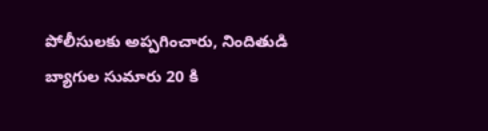పోలీసులకు అప్పగించారు, నిందితుడి బ్యాగుల సుమారు 20 కి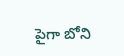పైగా బోని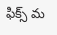ఫిక్స్ మ